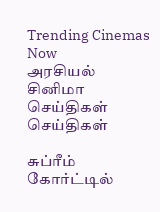Trending Cinemas Now
அரசியல் சினிமா செய்திகள் செய்திகள்

சுப்ரீம் கோர்ட்டில்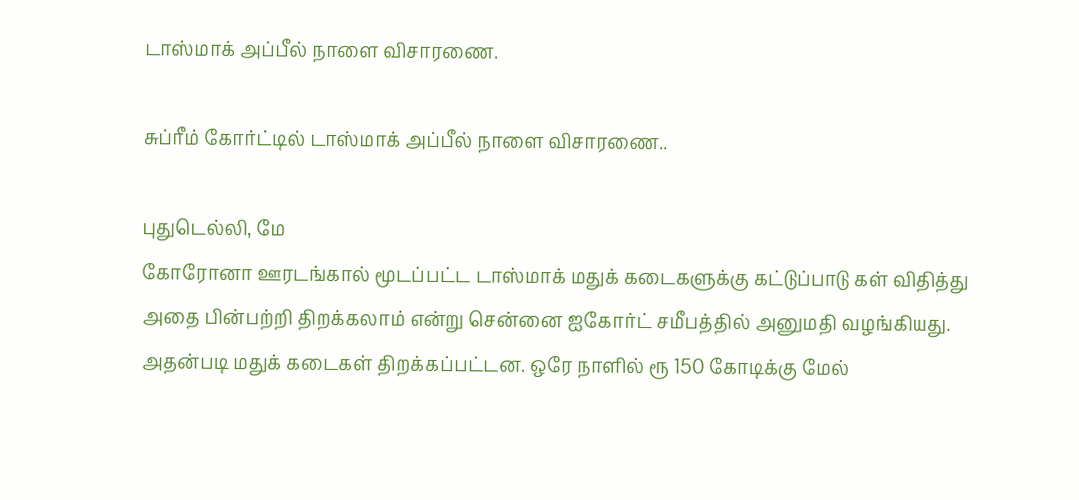டாஸ்மாக் அப்பீல் நாளை விசாரணை.

சுப்ரீம் கோர்ட்டில் டாஸ்மாக் அப்பீல் நாளை விசாரணை..

புதுடெல்லி, மே
கோரோனா ஊரடங்கால் மூடப்பட்ட டாஸ்மாக் மதுக் கடைகளுக்கு கட்டுப்பாடு கள் விதித்து அதை பின்பற்றி திறக்கலாம் என்று சென்னை ஐகோர்ட் சமீபத்தில் அனுமதி வழங்கியது. அதன்படி மதுக் கடைகள் திறக்கப்பட்டன. ஒரே நாளில் ரூ 150 கோடிக்கு மேல்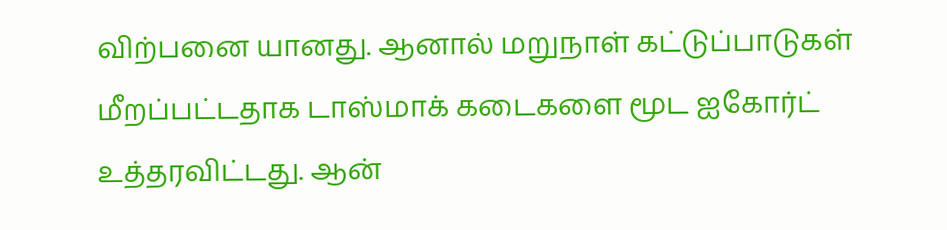விற்பனை யானது. ஆனால் மறுநாள் கட்டுப்பாடுகள் மீறப்பட்டதாக டாஸ்மாக் கடைகளை மூட ஐகோர்ட் உத்தரவிட்டது. ஆன்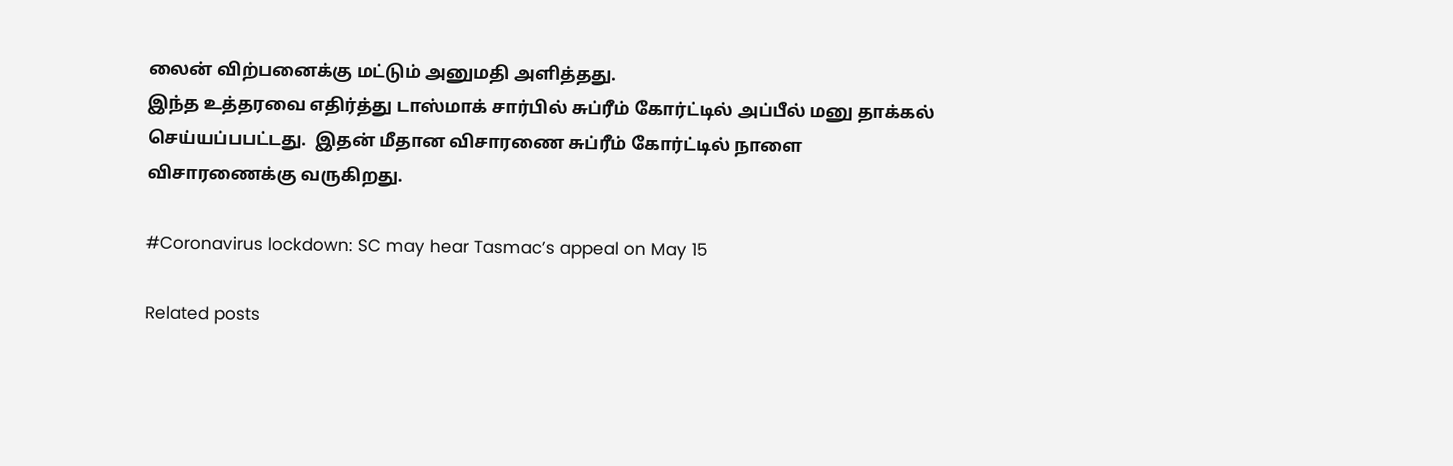லைன் விற்பனைக்கு மட்டும் அனுமதி அளித்தது.
இந்த உத்தரவை எதிர்த்து டாஸ்மாக் சார்பில் சுப்ரீம் கோர்ட்டில் அப்பீல் மனு தாக்கல் செய்யப்பபட்டது.  இதன் மீதான விசாரணை சுப்ரீம் கோர்ட்டில் நாளை விசாரணைக்கு வருகிறது.

#Coronavirus lockdown: SC may hear Tasmac’s appeal on May 15

Related posts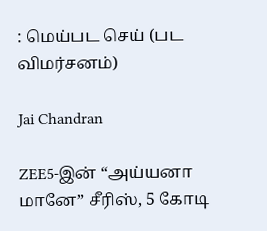: மெய்பட செய் (பட விமர்சனம்)

Jai Chandran

ZEE5-இன் “அய்யனா மானே” சீரிஸ், 5 கோடி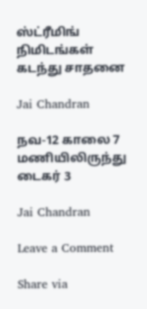ஸ்ட்ரீமிங் நிமிடங்கள் கடந்து சாதனை

Jai Chandran

நவ-12 காலை 7 மணியிலிருந்து டைகர் 3

Jai Chandran

Leave a Comment

Share via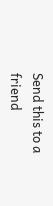Send this to a friend